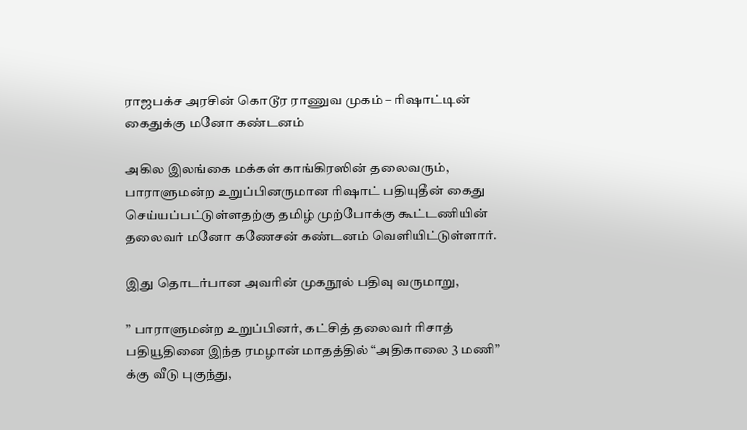ராஜபக்ச அரசின் கொடூர ராணுவ முகம் – ரிஷாட்டின் கைதுக்கு மனோ கண்டனம்

அகில இலங்கை மக்கள் காங்கிரஸின் தலைவரும், பாராளுமன்ற உறுப்பினருமான ரிஷாட் பதியுதீன் கைது செய்யப்பட்டுள்ளதற்கு தமிழ் முற்போக்கு கூட்டணியின் தலைவர் மனோ கணேசன் கண்டனம் வெளியிட்டுள்ளார்.

இது தொடர்பான அவரின் முகநூல் பதிவு வருமாறு,

” பாராளுமன்ற உறுப்பினர், கட்சித் தலைவர் ரிசாத் பதியூதினை இந்த ரமழான் மாதத்தில் “அதிகாலை 3 மணி” க்கு வீடு புகுந்து,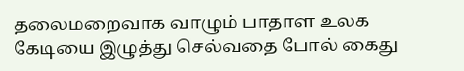தலைமறைவாக வாழும் பாதாள உலக கேடியை இழுத்து செல்வதை போல் கைது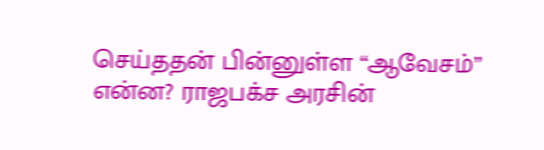செய்ததன் பின்னுள்ள “ஆவேசம்” என்ன? ராஜபக்ச அரசின்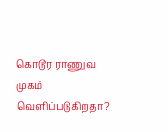கொடூர ராணுவ முகம் வெளிப்படுகிறதா?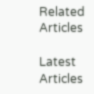Related Articles

Latest Articles